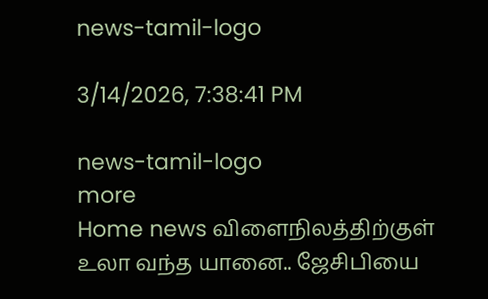news-tamil-logo

3/14/2026, 7:38:41 PM

news-tamil-logo
more
Home news விளைநிலத்திற்குள் உலா வந்த யானை.. ஜேசிபியை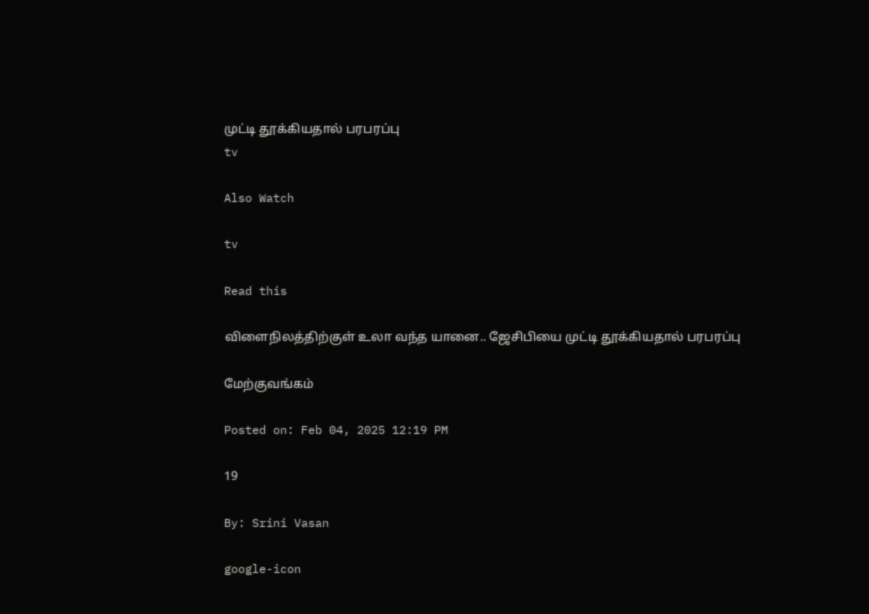முட்டி தூக்கியதால் பரபரப்பு
tv

Also Watch

tv

Read this

விளைநிலத்திற்குள் உலா வந்த யானை.. ஜேசிபியை முட்டி தூக்கியதால் பரபரப்பு

மேற்குவங்கம்

Posted on: Feb 04, 2025 12:19 PM

19

By: Srini Vasan

google-icon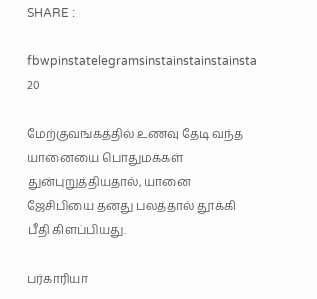SHARE :

fbwpinstatelegramsinstainstainstainsta
20

மேற்குவங்கத்தில் உணவு தேடி வந்த யானையை பொதுமக்கள் துன்புறுத்தியதால், யானை ஜேசிபியை தனது பலத்தால் தூக்கி பீதி கிளப்பியது.

பர்காரியா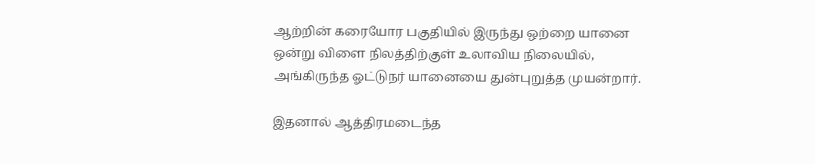ஆற்றின் கரையோர பகுதியில் இருந்து ஒற்றை யானை ஒன்று விளை நிலத்திற்குள் உலாவிய நிலையில், அங்கிருந்த ஓட்டுநர் யானையை துன்புறுத்த முயன்றார்.

இதனால் ஆத்திரமடைந்த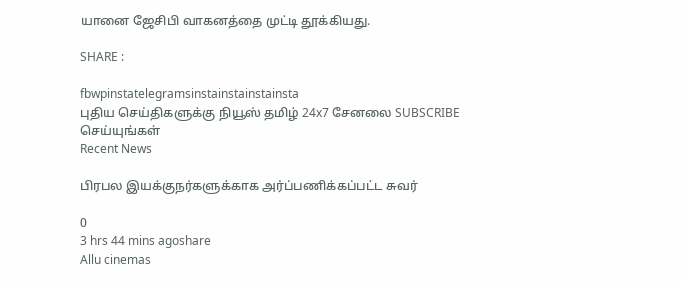யானை ஜேசிபி வாகனத்தை முட்டி தூக்கியது.

SHARE :

fbwpinstatelegramsinstainstainstainsta
புதிய செய்திகளுக்கு நியூஸ் தமிழ் 24x7 சேனலை SUBSCRIBE செய்யுங்கள்
Recent News

பிரபல இயக்குநர்களுக்காக அர்ப்பணிக்கப்பட்ட சுவர்

0
3 hrs 44 mins agoshare
Allu cinemas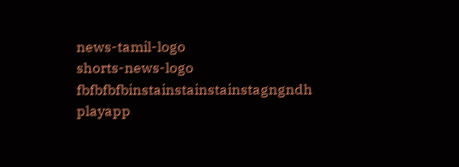news-tamil-logo
shorts-news-logo
fbfbfbfbinstainstainstainstagngndh
playapp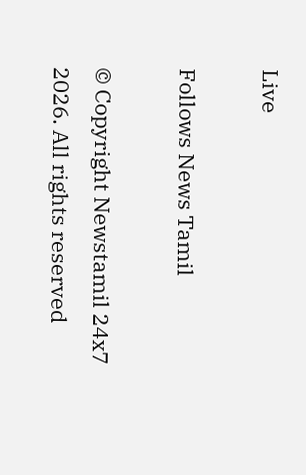Live

Follows News Tamil

© Copyright Newstamil 24x7 2026. All rights reserved